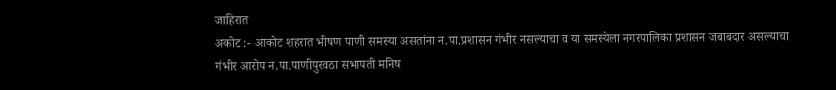जाहिरात
अकोट :- आकोट शहरात भीषण पाणी समस्या असतांना न.पा.प्रशासन गंभीर नसल्याचा व या समस्येला नगरपालिका प्रशासन जबाबदार असल्याचा गंभीर आरोप न.पा.पाणीपुरवठा सभापती मनिष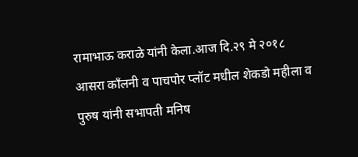रामाभाऊ कराळे यांनी केला.आज दि.२९ मे २०१८
आसरा काँलनी व पाचपोर प्लॉट मधील शेकडो महीला व पुरुष यांनी सभापती मनिष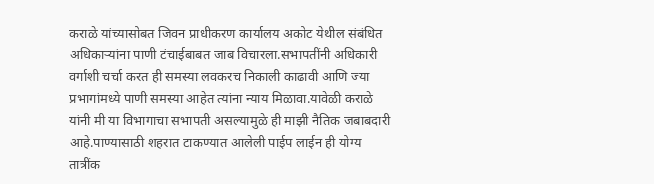कराळे यांच्यासोबत जिवन प्राधीकरण कार्यालय अकोट येथील संबंधित अधिकाऱ्यांना पाणी टंचाईबाबत जाब विचारला.सभापतींनी अधिकारी वर्गाशी चर्चा करत ही समस्या लवकरच निकाली काढावी आणि ज्या प्रभागांमध्ये पाणी समस्या आहेत त्यांना न्याय मिळावा.यावेळी कराळे यांनी मी या विभागाचा सभापती असल्यामुळे ही माझी नैतिक जबाबदारी आहे.पाण्यासाठी शहरात टाकण्यात आलेली पाईप लाईन ही योग्य तात्रींक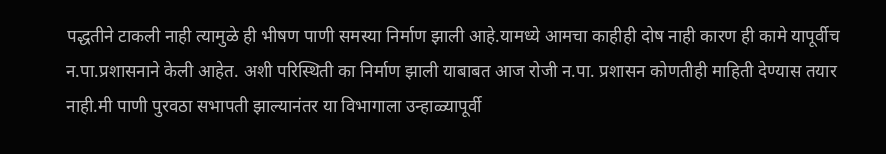पद्धतीने टाकली नाही त्यामुळे ही भीषण पाणी समस्या निर्माण झाली आहे.यामध्ये आमचा काहीही दोष नाही कारण ही कामे यापूर्वीच न.पा.प्रशासनाने केली आहेत. अशी परिस्थिती का निर्माण झाली याबाबत आज रोजी न.पा. प्रशासन कोणतीही माहिती देण्यास तयार नाही.मी पाणी पुरवठा सभापती झाल्यानंतर या विभागाला उन्हाळ्यापूर्वी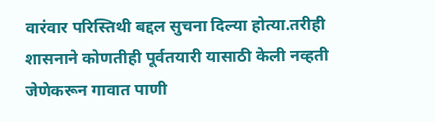वारंवार परिस्तिथी बद्दल सुचना दिल्या होत्या.तरीही शासनाने कोणतीही पूर्वतयारी यासाठी केली नव्हती जेणेकरून गावात पाणी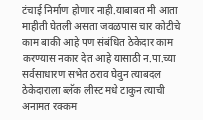टंचाई निर्माण होणार नाही.याबाबत मी आता माहीती घेतली असता जवळपास चार कोटीचे काम बाकी आहे पण संबंधित ठेकेदार काम करण्यास नकार देत आहे यासाठी न.पा.च्या सर्वसाधारण सभेत ठराव घेवुन त्याबदल ठेकेदाराला ब्लॅक लीस्ट मधे टाकुन त्याची अनामत रक्कम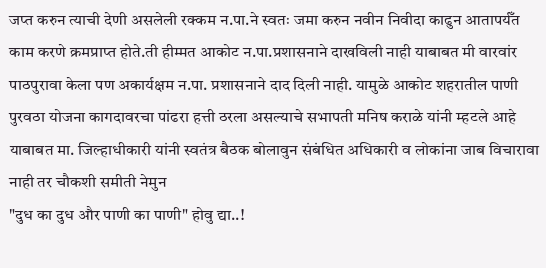जप्त करुन त्याची देणी असलेली रक्कम न.पा.ने स्वतः जमा करुन नवीन निवीदा काढुन आतापर्यँत काम करणे क्रमप्राप्त होते.ती हीम्मत आकोट न.पा.प्रशासनाने दाखविली नाही याबाबत मी वारवांर पाठपुरावा केला पण अकार्यक्षम न.पा. प्रशासनाने दाद दिली नाही. यामुळे आकोट शहरातील पाणी पुरवठा योजना कागदावरचा पांढरा हत्ती ठरला असल्याचे सभापती मनिष कराळे यांनी म्हटले आहे याबाबत मा. जिल्हाधीकारी यांनी स्वतंत्र बैठक बोलावुन संबंधित अधिकारी व लोकांना जाब विचारावा नाही तर चौकशी समीती नेमुन
"दुध का दुध और पाणी का पाणी" होवु द्या..!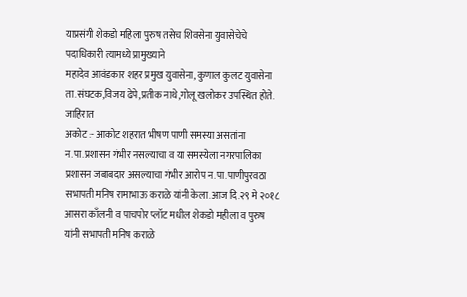याप्रसंगी शेकडो महिला पुरुष तसेच शिवसेना युवासेचेचे पदाधिकारी त्यामध्ये प्रामुख्याने
महादेव आवंडकार शहर प्रमुख युवासेना, कुणाल कुलट युवासेना ता.संघटक,विजय ढेपे,प्रतीक नाथे,गोलू खलोकर उपस्थित होते.
जाहिरात
अकोट :- आकोट शहरात भीषण पाणी समस्या असतांना न.पा.प्रशासन गंभीर नसल्याचा व या समस्येला नगरपालिका प्रशासन जबाबदार असल्याचा गंभीर आरोप न.पा.पाणीपुरवठा सभापती मनिष रामाभाऊ कराळे यांनी केला.आज दि.२९ मे २०१८
आसरा काँलनी व पाचपोर प्लॉट मधील शेकडो महीला व पुरुष यांनी सभापती मनिष कराळे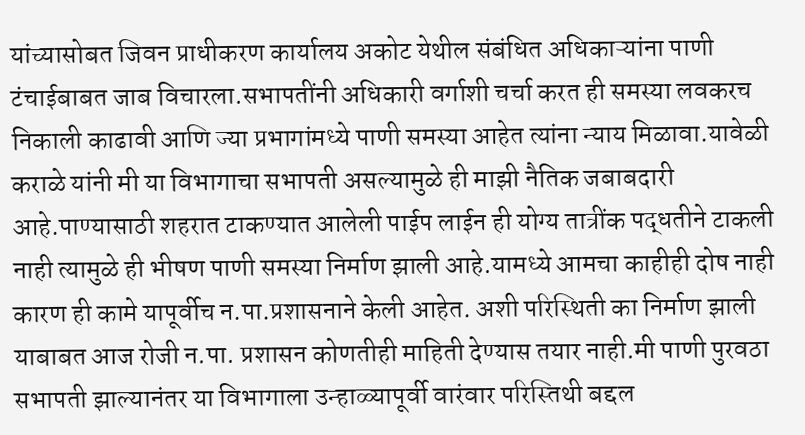यांच्यासोबत जिवन प्राधीकरण कार्यालय अकोट येथील संबंधित अधिकाऱ्यांना पाणी टंचाईबाबत जाब विचारला.सभापतींनी अधिकारी वर्गाशी चर्चा करत ही समस्या लवकरच निकाली काढावी आणि ज्या प्रभागांमध्ये पाणी समस्या आहेत त्यांना न्याय मिळावा.यावेळी कराळे यांनी मी या विभागाचा सभापती असल्यामुळे ही माझी नैतिक जबाबदारी आहे.पाण्यासाठी शहरात टाकण्यात आलेली पाईप लाईन ही योग्य तात्रींक पद्धतीने टाकली नाही त्यामुळे ही भीषण पाणी समस्या निर्माण झाली आहे.यामध्ये आमचा काहीही दोष नाही कारण ही कामे यापूर्वीच न.पा.प्रशासनाने केली आहेत. अशी परिस्थिती का निर्माण झाली याबाबत आज रोजी न.पा. प्रशासन कोणतीही माहिती देण्यास तयार नाही.मी पाणी पुरवठा सभापती झाल्यानंतर या विभागाला उन्हाळ्यापूर्वी वारंवार परिस्तिथी बद्दल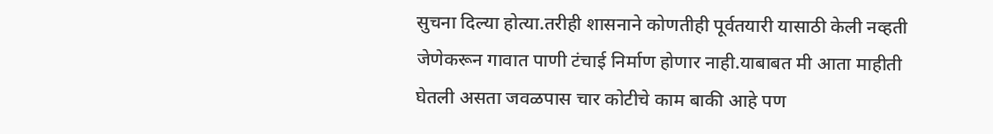सुचना दिल्या होत्या.तरीही शासनाने कोणतीही पूर्वतयारी यासाठी केली नव्हती जेणेकरून गावात पाणी टंचाई निर्माण होणार नाही.याबाबत मी आता माहीती घेतली असता जवळपास चार कोटीचे काम बाकी आहे पण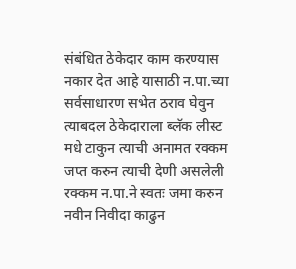संबंधित ठेकेदार काम करण्यास नकार देत आहे यासाठी न.पा.च्या सर्वसाधारण सभेत ठराव घेवुन त्याबदल ठेकेदाराला ब्लॅक लीस्ट मधे टाकुन त्याची अनामत रक्कम जप्त करुन त्याची देणी असलेली रक्कम न.पा.ने स्वतः जमा करुन नवीन निवीदा काढुन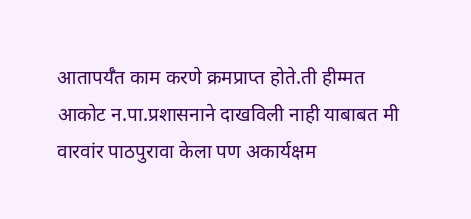आतापर्यँत काम करणे क्रमप्राप्त होते.ती हीम्मत आकोट न.पा.प्रशासनाने दाखविली नाही याबाबत मी वारवांर पाठपुरावा केला पण अकार्यक्षम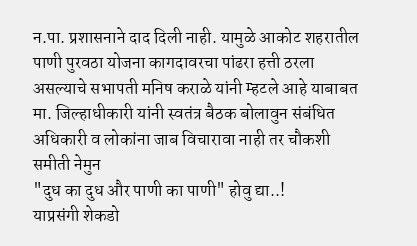न.पा. प्रशासनाने दाद दिली नाही. यामुळे आकोट शहरातील पाणी पुरवठा योजना कागदावरचा पांढरा हत्ती ठरला असल्याचे सभापती मनिष कराळे यांनी म्हटले आहे याबाबत मा. जिल्हाधीकारी यांनी स्वतंत्र बैठक बोलावुन संबंधित अधिकारी व लोकांना जाब विचारावा नाही तर चौकशी समीती नेमुन
"दुध का दुध और पाणी का पाणी" होवु द्या..!
याप्रसंगी शेकडो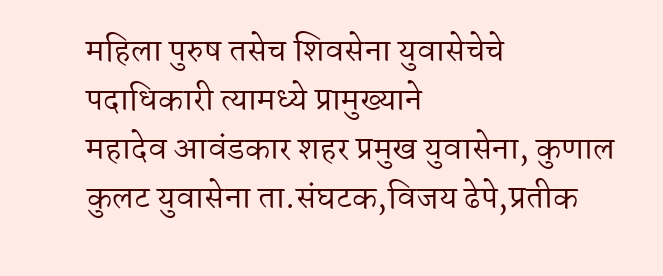महिला पुरुष तसेच शिवसेना युवासेचेचे पदाधिकारी त्यामध्ये प्रामुख्याने
महादेव आवंडकार शहर प्रमुख युवासेना, कुणाल कुलट युवासेना ता.संघटक,विजय ढेपे,प्रतीक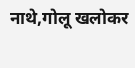नाथे,गोलू खलोकर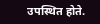उपस्थित होते.